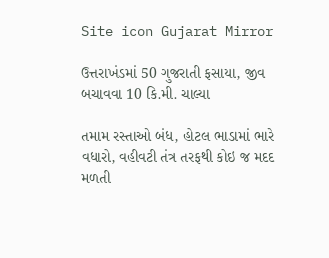Site icon Gujarat Mirror

ઉત્તરાખંડમાં 50 ગુજરાતી ફસાયા, જીવ બચાવવા 10 કિ.મી. ચાલ્યા

તમામ રસ્તાઓ બંધ, હોટલ ભાડામાં ભારે વધારો, વહીવટી તંત્ર તરફથી કોઇ જ મદદ મળતી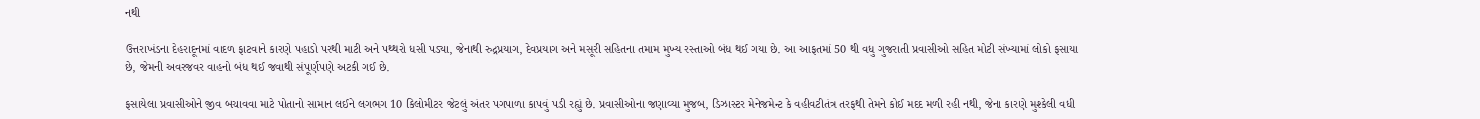નથી

ઉત્તરાખંડના દેહરાદૂનમાં વાદળ ફાટવાને કારણે પહાડો પરથી માટી અને પથ્થરો ધસી પડ્યા, જેનાથી રુદ્રપ્રયાગ, દેવપ્રયાગ અને મસૂરી સહિતના તમામ મુખ્ય રસ્તાઓ બંધ થઈ ગયા છે. આ આફતમાં 50 થી વધુ ગુજરાતી પ્રવાસીઓ સહિત મોટી સંખ્યામાં લોકો ફસાયા છે, જેમની અવરજવર વાહનો બંધ થઈ જવાથી સંપૂર્ણપણે અટકી ગઈ છે.

ફસાયેલા પ્રવાસીઓને જીવ બચાવવા માટે પોતાનો સામાન લઈને લગભગ 10 કિલોમીટર જેટલું અંતર પગપાળા કાપવું પડી રહ્યું છે. પ્રવાસીઓના જણાવ્યા મુજબ, ડિઝાસ્ટર મેનેજમેન્ટ કે વહીવટીતંત્ર તરફથી તેમને કોઈ મદદ મળી રહી નથી, જેના કારણે મુશ્કેલી વધી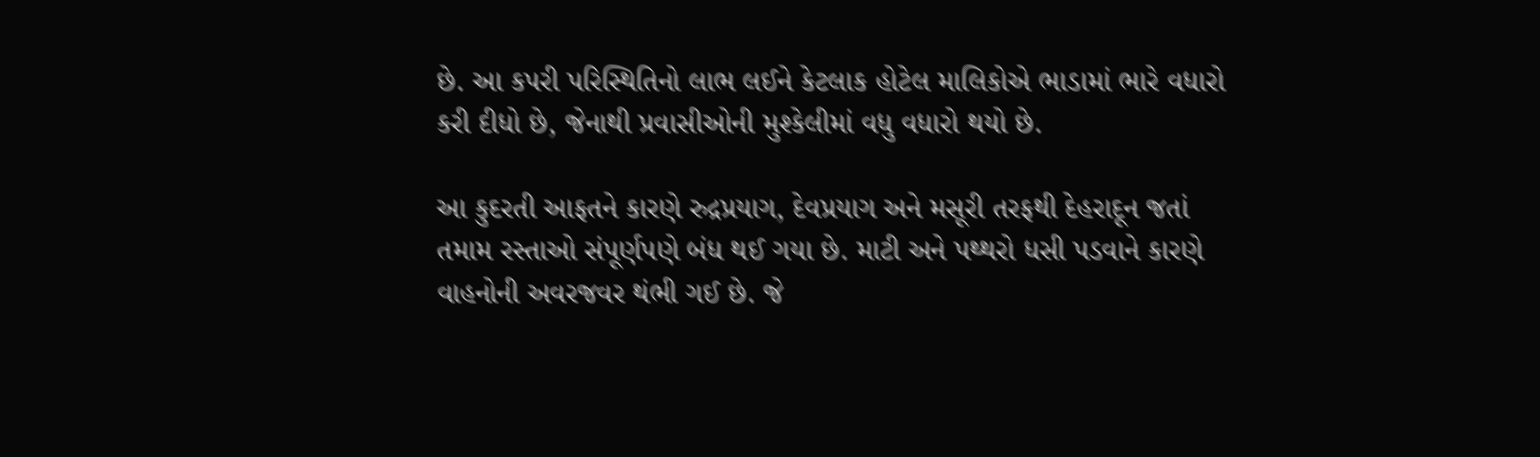છે. આ કપરી પરિસ્થિતિનો લાભ લઈને કેટલાક હોટેલ માલિકોએ ભાડામાં ભારે વધારો કરી દીધો છે, જેનાથી પ્રવાસીઓની મુશ્કેલીમાં વધુ વધારો થયો છે.

આ કુદરતી આફતને કારણે રુદ્રપ્રયાગ, દેવપ્રયાગ અને મસૂરી તરફથી દેહરાદૂન જતાં તમામ રસ્તાઓ સંપૂર્ણપણે બંધ થઈ ગયા છે. માટી અને પથ્થરો ધસી પડવાને કારણે વાહનોની અવરજવર થંભી ગઈ છે. જે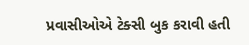પ્રવાસીઓએ ટેક્સી બુક કરાવી હતી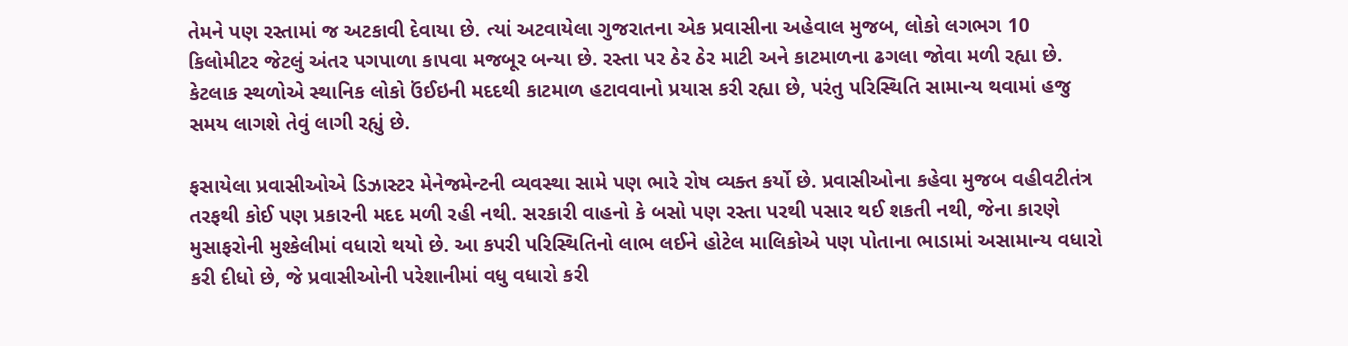તેમને પણ રસ્તામાં જ અટકાવી દેવાયા છે. ત્યાં અટવાયેલા ગુજરાતના એક પ્રવાસીના અહેવાલ મુજબ, લોકો લગભગ 10 કિલોમીટર જેટલું અંતર પગપાળા કાપવા મજબૂર બન્યા છે. રસ્તા પર ઠેર ઠેર માટી અને કાટમાળના ઢગલા જોવા મળી રહ્યા છે. કેટલાક સ્થળોએ સ્થાનિક લોકો ઉંઈઇની મદદથી કાટમાળ હટાવવાનો પ્રયાસ કરી રહ્યા છે, પરંતુ પરિસ્થિતિ સામાન્ય થવામાં હજુ સમય લાગશે તેવું લાગી રહ્યું છે.

ફસાયેલા પ્રવાસીઓએ ડિઝાસ્ટર મેનેજમેન્ટની વ્યવસ્થા સામે પણ ભારે રોષ વ્યક્ત કર્યો છે. પ્રવાસીઓના કહેવા મુજબ વહીવટીતંત્ર તરફથી કોઈ પણ પ્રકારની મદદ મળી રહી નથી. સરકારી વાહનો કે બસો પણ રસ્તા પરથી પસાર થઈ શકતી નથી, જેના કારણે મુસાફરોની મુશ્કેલીમાં વધારો થયો છે. આ કપરી પરિસ્થિતિનો લાભ લઈને હોટેલ માલિકોએ પણ પોતાના ભાડામાં અસામાન્ય વધારો કરી દીધો છે, જે પ્રવાસીઓની પરેશાનીમાં વધુ વધારો કરી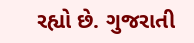રહ્યો છે. ગુજરાતી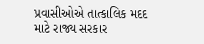પ્રવાસીઓએ તાત્કાલિક મદદ માટે રાજ્ય સરકાર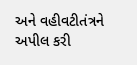અને વહીવટીતંત્રને અપીલ કરી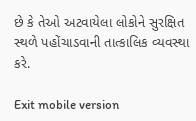છે કે તેઓ અટવાયેલા લોકોને સુરક્ષિત સ્થળે પહોંચાડવાની તાત્કાલિક વ્યવસ્થા કરે.

Exit mobile version